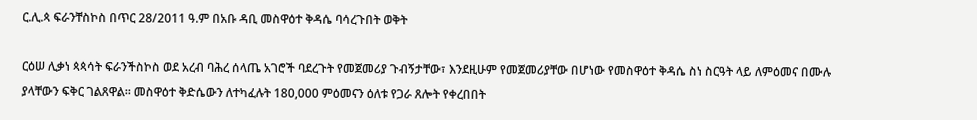ር.ሊ.ጳ ፍራንቸስኮስ በጥር 28/2011 ዓ.ም በአቡ ዳቢ መስዋዕተ ቅዳሴ ባሳረጉበት ወቅት

ርዕሠ ሊቃነ ጳጳሳት ፍራንችስኮስ ወደ አረብ ባሕረ ሰላጤ አገሮች ባደረጉት የመጀመሪያ ጉብኝታቸው፣ እንደዚሁም የመጀመሪያቸው በሆነው የመስዋዕተ ቅዳሴ ስነ ስርዓት ላይ ለምዕመና በሙሉ ያላቸውን ፍቅር ገልጸዋል። መስዋዕተ ቅድሴውን ለተካፈሉት 180,000 ምዕመናን ዕለቱ የጋራ ጸሎት የቀረበበት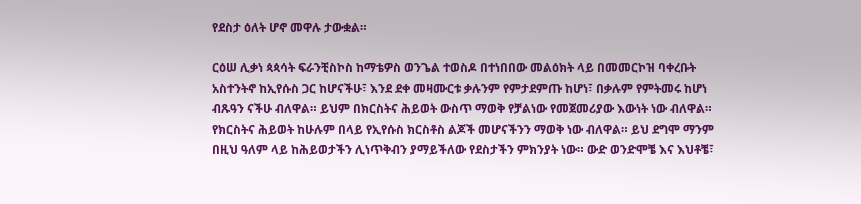የደስታ ዕለት ሆኖ መዋሉ ታውቋል።

ርዕሠ ሊቃነ ጳጳሳት ፍራንቺስኮስ ከማቴዎስ ወንጌል ተወስዶ በተነበበው መልዕክት ላይ በመመርኮዝ ባቀረቡት አስተንትኖ ከኢየሱስ ጋር ከሆናችሁ፣ እንደ ደቀ መዛሙርቱ ቃሉንም የምታደምጡ ከሆነ፣ በቃሉም የምትመሩ ከሆነ ብጹዓን ናችሁ ብለዋል። ይህም በክርስትና ሕይወት ውስጥ ማወቅ የቻልነው የመጀመሪያው እውነት ነው ብለዋል። የክርስትና ሕይወት ከሁሉም በላይ የኢየሱስ ክርስቶስ ልጆች መሆናችንን ማወቅ ነው ብለዋል። ይህ ደግሞ ማንም በዚህ ዓለም ላይ ከሕይወታችን ሊነጥቅብን ያማይችለው የደስታችን ምክንያት ነው። ውድ ወንድሞቼ እና እህቶቼ፣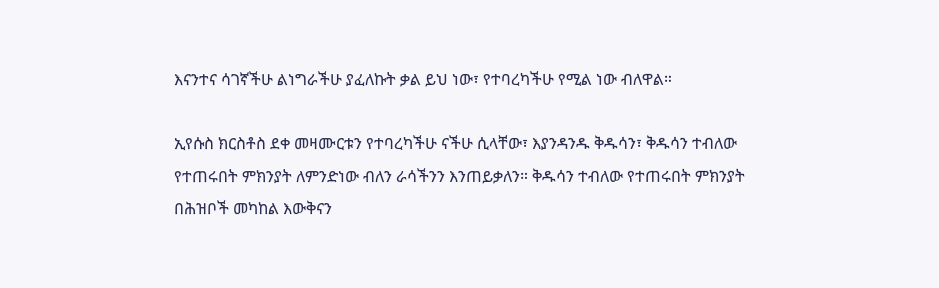እናንተና ሳገኛችሁ ልነግራችሁ ያፈለኩት ቃል ይህ ነው፣ የተባረካችሁ የሚል ነው ብለዋል።

ኢየሱስ ክርስቶስ ደቀ መዛሙርቱን የተባረካችሁ ናችሁ ሲላቸው፣ እያንዳንዱ ቅዱሳን፣ ቅዱሳን ተብለው የተጠሩበት ምክንያት ለምንድነው ብለን ራሳችንን እንጠይቃለን። ቅዱሳን ተብለው የተጠሩበት ምክንያት በሕዝቦች መካከል እውቅናን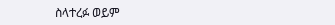ስላተረፉ ወይም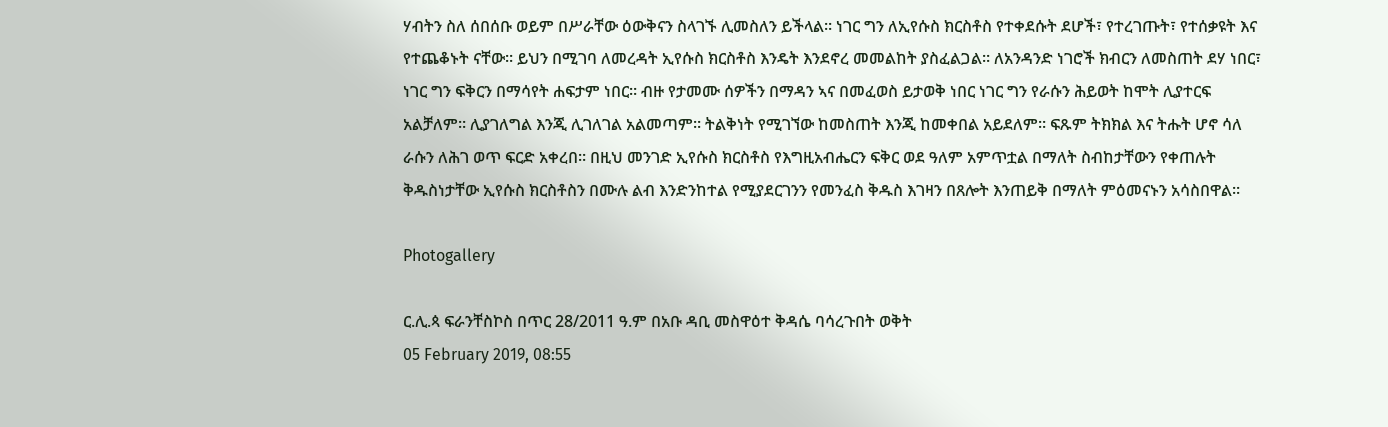ሃብትን ስለ ሰበሰቡ ወይም በሥራቸው ዕውቅናን ስላገኙ ሊመስለን ይችላል። ነገር ግን ለኢየሱስ ክርስቶስ የተቀደሱት ደሆች፣ የተረገጡት፣ የተሰቃዩት እና  የተጨቆኑት ናቸው። ይህን በሚገባ ለመረዳት ኢየሱስ ክርስቶስ እንዴት እንደኖረ መመልከት ያስፈልጋል። ለአንዳንድ ነገሮች ክብርን ለመስጠት ደሃ ነበር፣ ነገር ግን ፍቅርን በማሳየት ሐፍታም ነበር። ብዙ የታመሙ ሰዎችን በማዳን ኣና በመፈወስ ይታወቅ ነበር ነገር ግን የራሱን ሕይወት ከሞት ሊያተርፍ አልቻለም። ሊያገለግል እንጂ ሊገለገል አልመጣም። ትልቅነት የሚገኘው ከመስጠት እንጂ ከመቀበል አይደለም። ፍጹም ትክክል እና ትሑት ሆኖ ሳለ ራሱን ለሕገ ወጥ ፍርድ አቀረበ። በዚህ መንገድ ኢየሱስ ክርስቶስ የእግዚአብሔርን ፍቅር ወደ ዓለም አምጥቷል በማለት ስብከታቸውን የቀጠሉት ቅዱስነታቸው ኢየሱስ ክርስቶስን በሙሉ ልብ እንድንከተል የሚያደርገንን የመንፈስ ቅዱስ እገዛን በጸሎት እንጠይቅ በማለት ምዕመናኑን አሳስበዋል።

Photogallery

ር.ሊ.ጳ ፍራንቸስኮስ በጥር 28/2011 ዓ.ም በአቡ ዳቢ መስዋዕተ ቅዳሴ ባሳረጉበት ወቅት
05 February 2019, 08:55